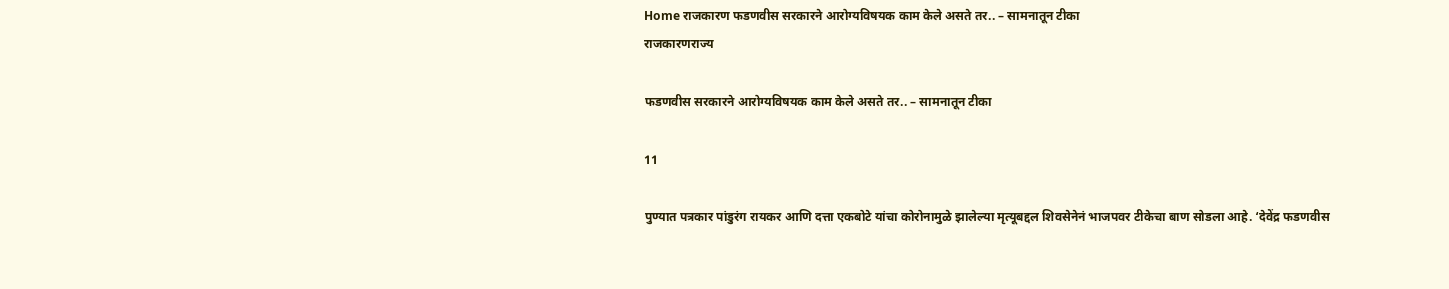Home राजकारण फडणवीस सरकारने आरोग्यविषयक काम केले असते तर.. – सामनातून टीका
राजकारणराज्य

फडणवीस सरकारने आरोग्यविषयक काम केले असते तर.. – सामनातून टीका

11

पुण्यात पत्रकार पांडुरंग रायकर आणि दत्ता एकबोटे यांचा कोरोनामुळे झालेल्या मृत्यूबद्दल शिवसेनेनं भाजपवर टीकेचा बाण सोडला आहे. ‘देवेंद्र फडणवीस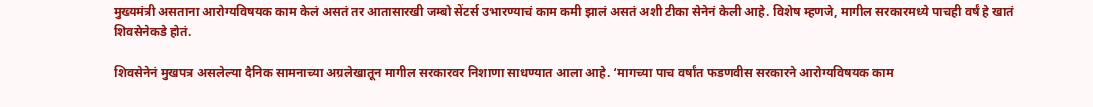मुख्यमंत्री असताना आरोग्यविषयक काम केलं असतं तर आतासारखी जम्बो सेंटर्स उभारण्याचं काम कमी झालं असतं अशी टीका सेनेनं केली आहे. विशेष म्हणजे, मागील सरकारमध्ये पाचही वर्षं हे खातं शिवसेनेकडे होतं.

शिवसेनेनं मुखपत्र असलेल्या दैनिक सामनाच्या अग्रलेखातून मागील सरकारवर निशाणा साधण्यात आला आहे. ‘मागच्या पाच वर्षांत फडणवीस सरकारने आरोग्यविषयक काम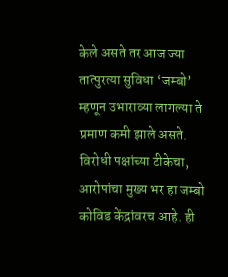केले असते तर आज ज्या तात्पुरत्या सुविधा ‘जम्बो’ म्हणून उभाराव्या लागल्या ते प्रमाण कमी झाले असते. विरोधी पक्षांच्या टीकेचा, आरोपांचा मुख्य भर हा जम्बो कोविड केंद्रांवरच आहे. ही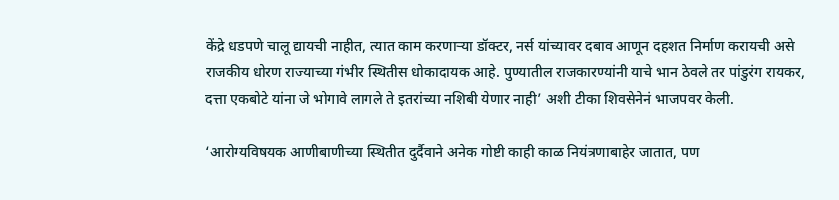केंद्रे धडपणे चालू द्यायची नाहीत, त्यात काम करणाऱ्या डॉक्टर, नर्स यांच्यावर दबाव आणून दहशत निर्माण करायची असे राजकीय धोरण राज्याच्या गंभीर स्थितीस धोकादायक आहे. पुण्यातील राजकारण्यांनी याचे भान ठेवले तर पांडुरंग रायकर, दत्ता एकबोटे यांना जे भोगावे लागले ते इतरांच्या नशिबी येणार नाही’ अशी टीका शिवसेनेनं भाजपवर केली.

‘आरोग्यविषयक आणीबाणीच्या स्थितीत दुर्दैवाने अनेक गोष्टी काही काळ नियंत्रणाबाहेर जातात, पण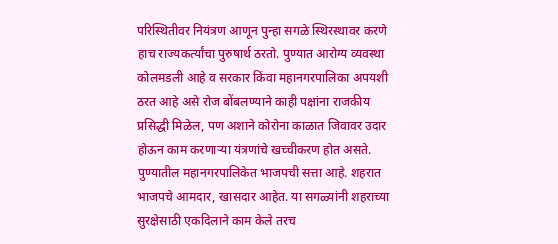परिस्थितीवर नियंत्रण आणून पुन्हा सगळे स्थिरस्थावर करणे हाच राज्यकर्त्यांचा पुरुषार्थ ठरतो. पुण्यात आरोग्य व्यवस्था कोलमडली आहे व सरकार किंवा महानगरपालिका अपयशी ठरत आहे असे रोज बोंबलण्याने काही पक्षांना राजकीय प्रसिद्धी मिळेल, पण अशाने कोरोना काळात जिवावर उदार होऊन काम करणाऱ्या यंत्रणांचे खच्चीकरण होत असते. पुण्यातील महानगरपालिकेत भाजपची सत्ता आहे. शहरात भाजपचे आमदार, खासदार आहेत. या सगळ्यांनी शहराच्या सुरक्षेसाठी एकदिलाने काम केले तरच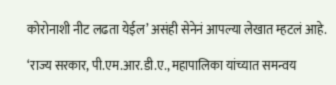कोरोनाशी नीट लढता येईल’ असंही सेनेनं आपल्या लेखात म्हटलं आहे.

‘राज्य सरकार, पी.एम.आर.डी.ए., महापालिका यांच्यात समन्वय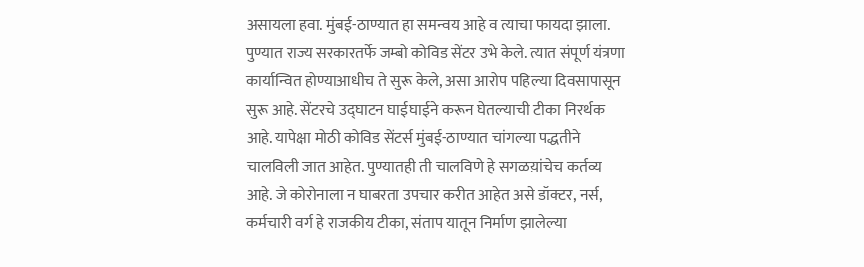असायला हवा. मुंबई-ठाण्यात हा समन्वय आहे व त्याचा फायदा झाला. पुण्यात राज्य सरकारतर्फे जम्बो कोविड सेंटर उभे केले. त्यात संपूर्ण यंत्रणा कार्यान्वित होण्याआधीच ते सुरू केले, असा आरोप पहिल्या दिवसापासून सुरू आहे. सेंटरचे उद्घाटन घाईघाईने करून घेतल्याची टीका निरर्थक आहे. यापेक्षा मोठी कोविड सेंटर्स मुंबई-ठाण्यात चांगल्या पद्धतीने चालविली जात आहेत. पुण्यातही ती चालविणे हे सगळय़ांचेच कर्तव्य आहे. जे कोरोनाला न घाबरता उपचार करीत आहेत असे डॉक्टर, नर्स, कर्मचारी वर्ग हे राजकीय टीका, संताप यातून निर्माण झालेल्या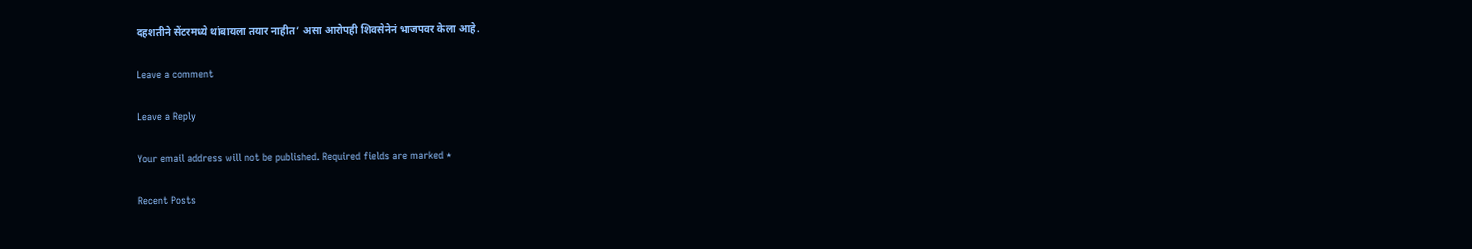दहशतीने सेंटरमध्ये थांबायला तयार नाहीत’ असा आरोपही शिवसेनेनं भाजपवर केला आहे.

Leave a comment

Leave a Reply

Your email address will not be published. Required fields are marked *

Recent Posts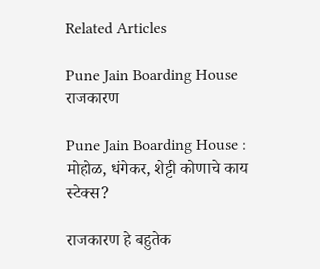Related Articles

Pune Jain Boarding House
राजकारण

Pune Jain Boarding House : मोहोळ, धंगेकर, शेट्टी कोणाचे काय स्टेक्स?

राजकारण हे बहुतेक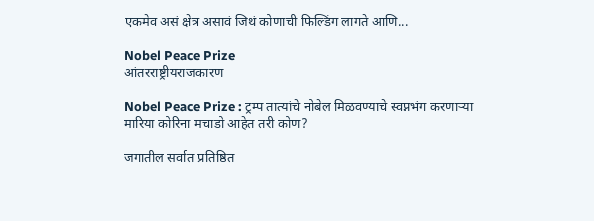एकमेव असं क्षेत्र असावं जिथं कोणाची फिल्डिंग लागते आणि...

Nobel Peace Prize
आंतरराष्ट्रीयराजकारण

Nobel Peace Prize : ट्रम्प तात्यांचे नोबेल मिळवण्याचे स्वप्नभंग करणाऱ्या मारिया कोरिना मचाडो आहेत तरी कोण?

जगातील सर्वात प्रतिष्ठित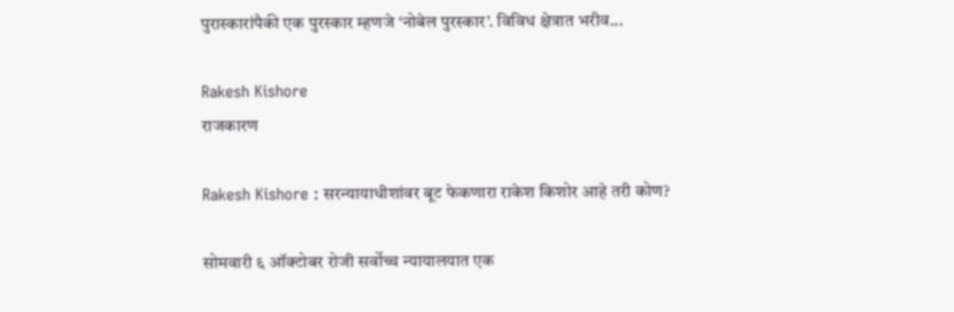पुरास्कारांपैकी एक पुरस्कार म्हणजे ‘नोबेल पुरस्कार’. विविध क्षेत्रात भरीव...

Rakesh Kishore
राजकारण

Rakesh Kishore : सरन्यायाधीशांवर बूट फेकणारा राकेश किशोर आहे तरी कोण?

सोमवारी ६ ऑक्टोबर रोजी सर्वोच्च न्यायालयात एक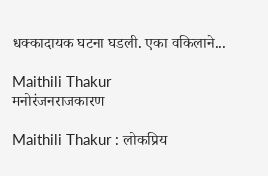धक्कादायक घटना घडली. एका वकिलाने...

Maithili Thakur
मनोरंजनराजकारण

Maithili Thakur : लोकप्रिय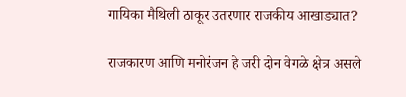गायिका मैथिली ठाकूर उतरणार राजकीय आखाड्यात?

राजकारण आणि मनोरंजन हे जरी दोन वेगळे क्षेत्र असले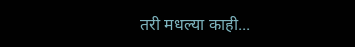तरी मधल्या काही...